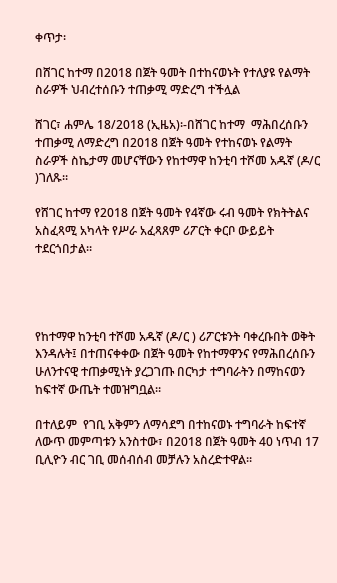ቀጥታ፡

በሸገር ከተማ በ2018 በጀት ዓመት በተከናወኑት የተለያዩ የልማት ስራዎች ህብረተሰቡን ተጠቃሚ ማድረግ ተችሏል

ሸገር፣ ሐምሌ 18/2018 (ኢዜአ)፡-በሸገር ከተማ  ማሕበረሰቡን ተጠቃሚ ለማድረግ በ2018 በጀት ዓመት የተከናወኑ የልማት ስራዎች ስኬታማ መሆናቸውን የከተማዋ ከንቲባ ተሾመ አዱኛ (ዶ/ር )ገለጹ።

የሸገር ከተማ የ2018 በጀት ዓመት የ4ኛው ሩብ ዓመት የክትትልና አስፈጻሚ አካላት የሥራ አፈጻጸም ሪፖርት ቀርቦ ውይይት ተደርጎበታል።




የከተማዋ ከንቲባ ተሾመ አዱኛ (ዶ/ር ) ሪፖርቱንት ባቀረቡበት ወቅት እንዳሉት፤ በተጠናቀቀው በጀት ዓመት የከተማዋንና የማሕበረሰቡን ሁለንተናዊ ተጠቃሚነት ያረጋገጡ በርካታ ተግባራትን በማከናወን ከፍተኛ ውጤት ተመዝግቧል።

በተለይም  የገቢ አቅምን ለማሳደግ በተከናወኑ ተግባራት ከፍተኛ ለውጥ መምጣቱን አንስተው፣ በ2018 በጀት ዓመት 40 ነጥብ 17 ቢሊዮን ብር ገቢ መሰብሰብ መቻሉን አስረድተዋል።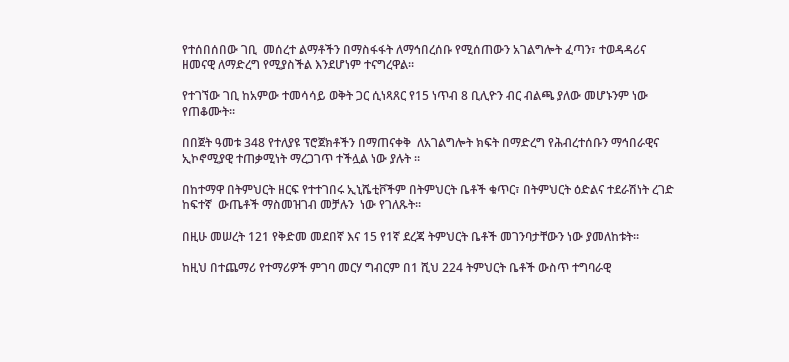የተሰበሰበው ገቢ  መሰረተ ልማቶችን በማስፋፋት ለማኅበረሰቡ የሚሰጠውን አገልግሎት ፈጣን፣ ተወዳዳሪና ዘመናዊ ለማድረግ የሚያስችል እንደሆነም ተናግረዋል።

የተገኘው ገቢ ከአምው ተመሳሳይ ወቅት ጋር ሲነጻጸር የ15 ነጥብ 8 ቢሊዮን ብር ብልጫ ያለው መሆኑንም ነው የጠቆሙት።

በበጀት ዓመቱ 348 የተለያዩ ፕሮጀክቶችን በማጠናቀቅ  ለአገልግሎት ክፍት በማድረግ የሕብረተሰቡን ማኅበራዊና ኢኮኖሚያዊ ተጠቃሚነት ማረጋገጥ ተችሏል ነው ያሉት ።

በከተማዋ በትምህርት ዘርፍ የተተገበሩ ኢኒሼቲቮችም በትምህርት ቤቶች ቁጥር፣ በትምህርት ዕድልና ተደራሽነት ረገድ ከፍተኛ  ውጤቶች ማስመዝገብ መቻሉን  ነው የገለጹት።

በዚሁ መሠረት 121 የቅድመ መደበኛ እና 15 የ1ኛ ደረጃ ትምህርት ቤቶች መገንባታቸውን ነው ያመለከቱት።

ከዚህ በተጨማሪ የተማሪዎች ምገባ መርሃ ግብርም በ1 ሺህ 224 ትምህርት ቤቶች ውስጥ ተግባራዊ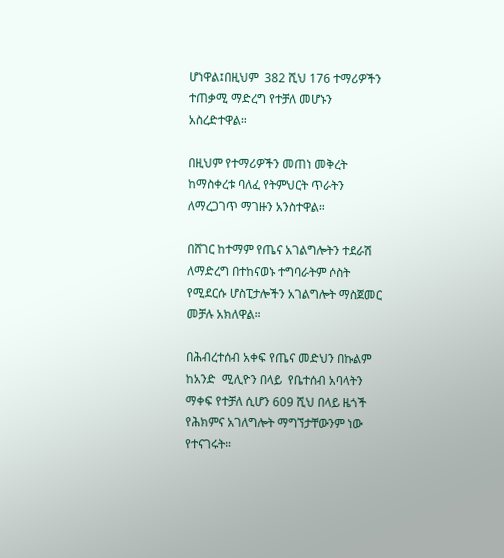ሆነዋል፤በዚህም  382 ሺህ 176 ተማሪዎችን ተጠቃሚ ማድረግ የተቻለ መሆኑን አስረድተዋል።

በዚህም የተማሪዎችን መጠነ መቅረት ከማስቀረቱ ባለፈ የትምህርት ጥራትን ለማረጋገጥ ማገዙን አንስተዋል።

በሸገር ከተማም የጤና አገልግሎትን ተደራሽ ለማድረግ በተከናወኑ ተግባራትም ሶስት የሚደርሱ ሆስፒታሎችን አገልግሎት ማስጀመር መቻሉ አክለዋል።

በሕብረተሰብ አቀፍ የጤና መድህን በኩልም ከአንድ  ሚሊዮን በላይ  የቤተሰብ አባላትን ማቀፍ የተቻለ ሲሆን 609 ሺህ በላይ ዜጎች   የሕክምና አገለግሎት ማግኘታቸውንም ነው የተናገሩት።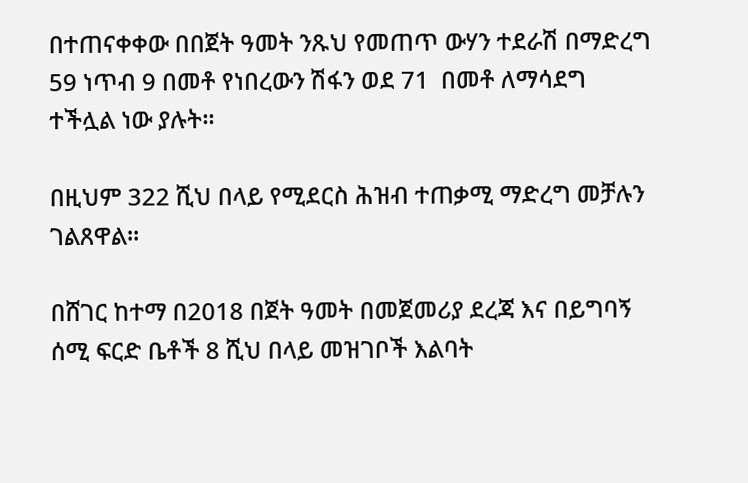በተጠናቀቀው በበጀት ዓመት ንጹህ የመጠጥ ውሃን ተደራሽ በማድረግ 59 ነጥብ 9 በመቶ የነበረውን ሽፋን ወደ 71  በመቶ ለማሳደግ ተችሏል ነው ያሉት።

በዚህም 322 ሺህ በላይ የሚደርስ ሕዝብ ተጠቃሚ ማድረግ መቻሉን ገልጸዋል።

በሸገር ከተማ በ2018 በጀት ዓመት በመጀመሪያ ደረጃ እና በይግባኝ ሰሚ ፍርድ ቤቶች 8 ሺህ በላይ መዝገቦች እልባት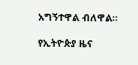አግኝተዋል ብለዋል።

የኢትዮጵያ ዜና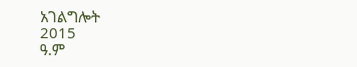አገልግሎት
2015
ዓ.ም